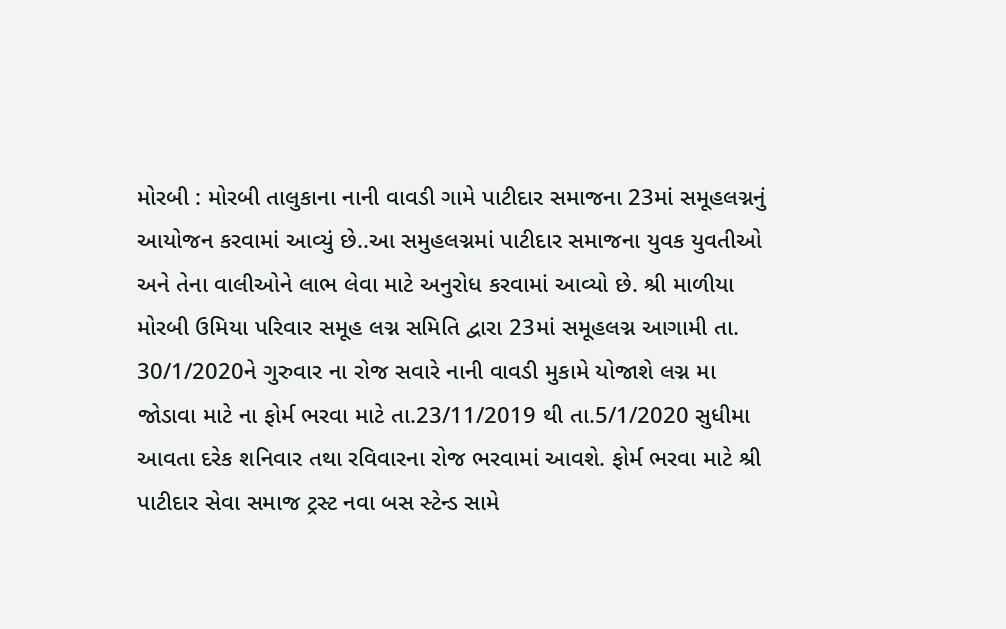મોરબી : મોરબી તાલુકાના નાની વાવડી ગામે પાટીદાર સમાજના 23માં સમૂહલગ્નનું આયોજન કરવામાં આવ્યું છે..આ સમુહલગ્નમાં પાટીદાર સમાજના યુવક યુવતીઓ અને તેના વાલીઓને લાભ લેવા માટે અનુરોધ કરવામાં આવ્યો છે. શ્રી માળીયા મોરબી ઉમિયા પરિવાર સમૂહ લગ્ન સમિતિ દ્વારા 23માં સમૂહલગ્ન આગામી તા. 30/1/2020ને ગુરુવાર ના રોજ સવારે નાની વાવડી મુકામે યોજાશે લગ્ન મા જોડાવા માટે ના ફોર્મ ભરવા માટે તા.23/11/2019 થી તા.5/1/2020 સુધીમા આવતા દરેક શનિવાર તથા રવિવારના રોજ ભરવામાં આવશે. ફોર્મ ભરવા માટે શ્રી પાટીદાર સેવા સમાજ ટ્રસ્ટ નવા બસ સ્ટેન્ડ સામે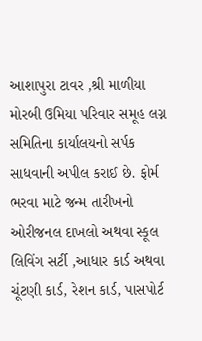આશાપુરા ટાવર ,શ્રી માળીયા મોરબી ઉમિયા પરિવાર સમૂહ લગ્ન સમિતિના કાર્યાલયનો સર્પક સાધવાની અપીલ કરાઈ છે. ફોર્મ ભરવા માટે જન્મ તારીખનો ઓરીજનલ દાખલો અથવા સ્કૂલ લિવિંગ સર્ટી ,આધાર કાર્ડ અથવા ચૂંટણી કાર્ડ, રેશન કાર્ડ, પાસપોર્ટ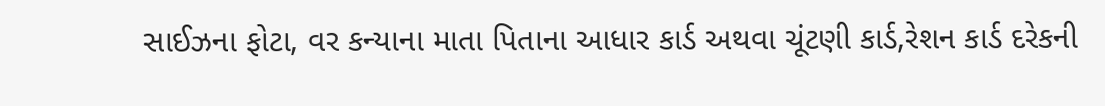સાઈઝના ફોટા, વર કન્યાના માતા પિતાના આધાર કાર્ડ અથવા ચૂંટણી કાર્ડ,રેશન કાર્ડ દરેકની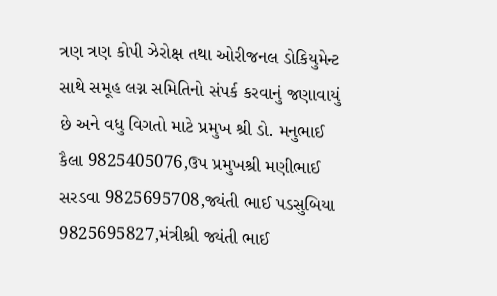ત્રણ ત્રણ કોપી ઝેરોક્ષ તથા ઓરીજનલ ડોકિયુમેન્ટ સાથે સમૂહ લગ્ન સમિતિનો સંપર્ક કરવાનું જણાવાયું છે અને વધુ વિગતો માટે પ્રમુખ શ્રી ડો. મનુભાઈ કૈલા 9825405076,ઉપ પ્રમુખશ્રી મણીભાઈ સરડવા 9825695708,જ્યંતી ભાઈ પડસુબિયા 9825695827,મંત્રીશ્રી જ્યંતી ભાઈ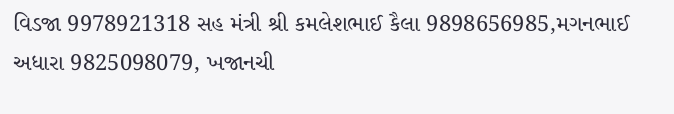વિડજા 9978921318 સહ મંત્રી શ્રી કમલેશભાઈ કૈલા 9898656985,મગનભાઈ અધારા 9825098079, ખજાનચી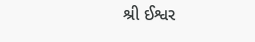શ્રી ઈશ્વર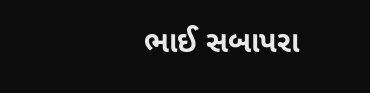ભાઈ સબાપરા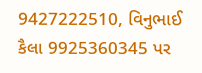9427222510, વિનુભાઈ કૈલા 9925360345 પર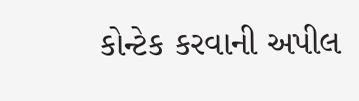કોન્ટેક કરવાની અપીલ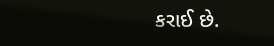કરાઈ છે.